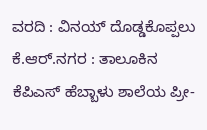ವರದಿ : ವಿನಯ್ ದೊಡ್ಡಕೊಪ್ಪಲು
ಕೆ.ಆರ್.ನಗರ : ತಾಲೂಕಿನ ಕೆಪಿಎಸ್ ಹೆಬ್ಬಾಳು ಶಾಲೆಯ ಪ್ರೀ-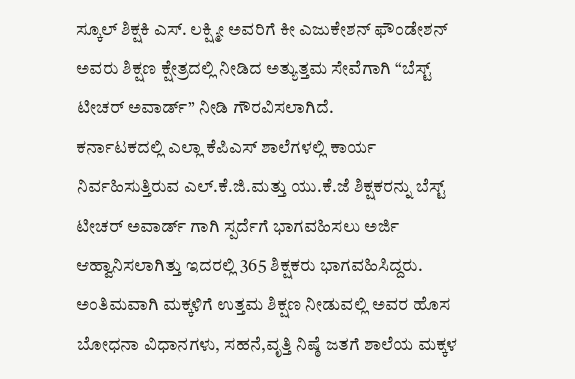ಸ್ಕೂಲ್ ಶಿಕ್ಷಕಿ ಎಸ್. ಲಕ್ಷ್ಮೀ ಅವರಿಗೆ ಕೀ ಎಜುಕೇಶನ್ ಫೌಂಡೇಶನ್ ಅವರು ಶಿಕ್ಷಣ ಕ್ಷೇತ್ರದಲ್ಲಿ ನೀಡಿದ ಅತ್ಯುತ್ತಮ ಸೇವೆಗಾಗಿ “ಬೆಸ್ಟ್ ಟೀಚರ್ ಅವಾರ್ಡ್” ನೀಡಿ ಗೌರವಿಸಲಾಗಿದೆ.
ಕರ್ನಾಟಕದಲ್ಲಿ ಎಲ್ಲಾ ಕೆಪಿಎಸ್ ಶಾಲೆಗಳಲ್ಲಿ ಕಾರ್ಯ ನಿರ್ವಹಿಸುತ್ತಿರುವ ಎಲ್.ಕೆ.ಜಿ.ಮತ್ತು ಯು.ಕೆ.ಜೆ ಶಿಕ್ಷಕರನ್ನು ಬೆಸ್ಟ್ ಟೀಚರ್ ಅವಾರ್ಡ್ ಗಾಗಿ ಸ್ಪರ್ದೆಗೆ ಭಾಗವಹಿಸಲು ಅರ್ಜಿ ಆಹ್ವಾನಿಸಲಾಗಿತ್ತು ಇದರಲ್ಲಿ 365 ಶಿಕ್ಷಕರು ಭಾಗವಹಿಸಿದ್ದರು.
ಅಂತಿಮವಾಗಿ ಮಕ್ಕಳಿಗೆ ಉತ್ತಮ ಶಿಕ್ಷಣ ನೀಡುವಲ್ಲಿ ಅವರ ಹೊಸ ಬೋಧನಾ ವಿಧಾನಗಳು, ಸಹನೆ,ವೃತ್ತಿ ನಿಷ್ಠೆ ಜತಗೆ ಶಾಲೆಯ ಮಕ್ಕಳ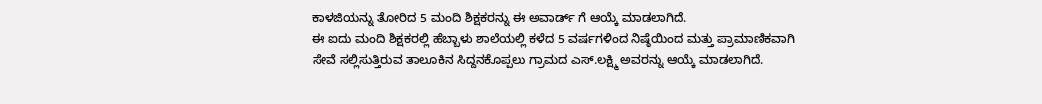ಕಾಳಜಿಯನ್ನು ತೋರಿದ 5 ಮಂದಿ ಶಿಕ್ಷಕರನ್ನು ಈ ಅವಾರ್ಡ್ ಗೆ ಆಯ್ಕೆ ಮಾಡಲಾಗಿದೆ.
ಈ ಐದು ಮಂದಿ ಶಿಕ್ಷಕರಲ್ಲಿ ಹೆಬ್ಬಾಳು ಶಾಲೆಯಲ್ಲಿ ಕಳೆದ 5 ವರ್ಷಗಳಿಂದ ನಿಷ್ಠೆಯಿಂದ ಮತ್ತು ಪ್ರಾಮಾಣಿಕವಾಗಿ ಸೇವೆ ಸಲ್ಲಿಸುತ್ತಿರುವ ತಾಲೂಕಿನ ಸಿದ್ದನಕೊಪ್ಪಲು ಗ್ರಾಮದ ಎಸ್.ಲಕ್ಷ್ಮಿ ಅವರನ್ನು ಆಯ್ಕೆ ಮಾಡಲಾಗಿದೆ.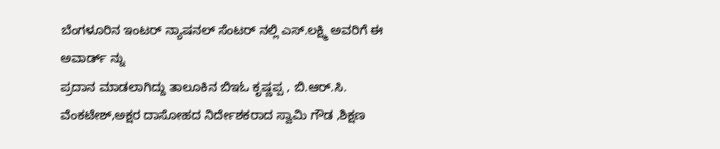ಬೆಂಗಳೂರಿನ ಇಂಟರ್ ನ್ಯಾಷನಲ್ ಸೆಂಟರ್ ನಲ್ಲಿ ಎಸ್.ಲಕ್ಷ್ಮಿ ಅವರಿಗೆ ಈ ಅವಾರ್ಡ್ ನ್ನು
ಪ್ರದಾನ ಮಾಡಲಾಗಿದ್ದು ತಾಲೂಕಿನ ಬಿಇಓ ಕೃಷ್ಣಪ್ಪ , ಬಿ.ಆರ್.ಸಿ. ವೆಂಕಟೇಶ್,ಅಕ್ಷರ ದಾಸೋಹದ ನಿರ್ದೇಶಕರಾದ ಸ್ವಾಮಿ ಗೌಡ ,ಶಿಕ್ಷಣ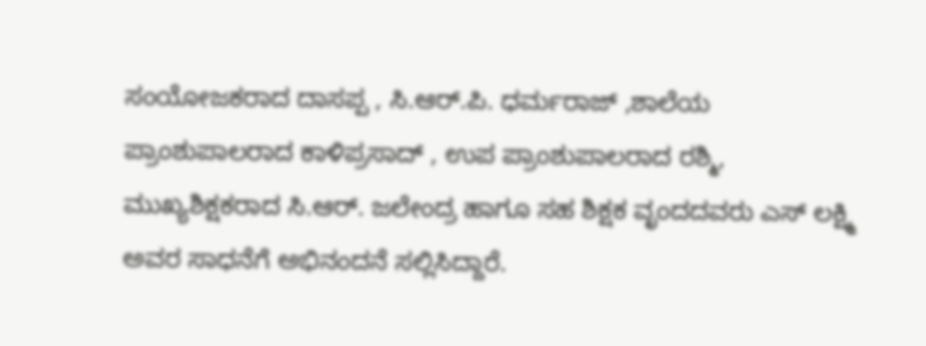ಸಂಯೋಜಕರಾದ ದಾಸಪ್ಪ , ಸಿ.ಆರ್.ಪಿ. ಧರ್ಮರಾಜ್ ,ಶಾಲೆಯ ಪ್ರಾಂಶುಪಾಲರಾದ ಕಾಳಿಪ್ರಸಾದ್ , ಉಪ ಪ್ರಾಂಶುಪಾಲರಾದ ರಶ್ಮಿ, ಮುಖ್ಯಶಿಕ್ಷಕರಾದ ಸಿ.ಆರ್. ಜಲೇಂದ್ರ ಹಾಗೂ ಸಹ ಶಿಕ್ಷಕ ವೃಂದದವರು ಎಸ್ ಲಕ್ಷ್ಮಿ ಅವರ ಸಾಧನೆಗೆ ಅಭಿನಂದನೆ ಸಲ್ಲಿಸಿದ್ದಾರೆ.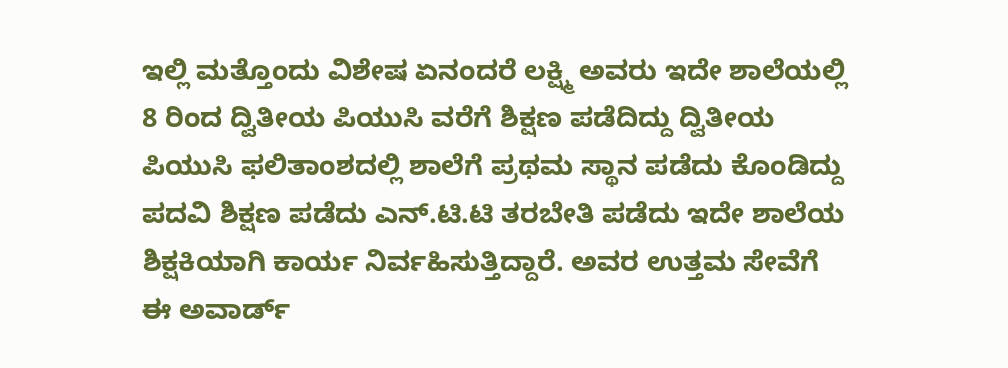ಇಲ್ಲಿ ಮತ್ತೊಂದು ವಿಶೇಷ ಏನಂದರೆ ಲಕ್ಷ್ಮಿ ಅವರು ಇದೇ ಶಾಲೆಯಲ್ಲಿ 8 ರಿಂದ ದ್ವಿತೀಯ ಪಿಯುಸಿ ವರೆಗೆ ಶಿಕ್ಷಣ ಪಡೆದಿದ್ದು ದ್ವಿತೀಯ ಪಿಯುಸಿ ಫಲಿತಾಂಶದಲ್ಲಿ ಶಾಲೆಗೆ ಪ್ರಥಮ ಸ್ಥಾನ ಪಡೆದು ಕೊಂಡಿದ್ದು ಪದವಿ ಶಿಕ್ಷಣ ಪಡೆದು ಎನ್.ಟಿ.ಟಿ ತರಬೇತಿ ಪಡೆದು ಇದೇ ಶಾಲೆಯ ಶಿಕ್ಷಕಿಯಾಗಿ ಕಾರ್ಯ ನಿರ್ವಹಿಸುತ್ತಿದ್ದಾರೆ. ಅವರ ಉತ್ತಮ ಸೇವೆಗೆ ಈ ಅವಾರ್ಡ್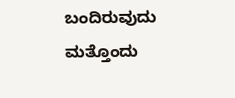ಬಂದಿರುವುದು ಮತ್ತೊಂದು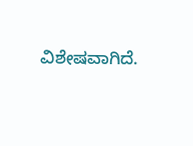ವಿಶೇಷವಾಗಿದೆ.